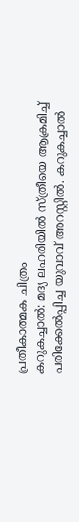പ്രതീകാത്മക ചിത്രം
കറുകച്ചാൽ: മദ്യ ലഹരിയിൽ സ്ത്രീയെ ആക്രമിച്ച് പരിക്കേൽപ്പിച്ച യുവാവ് അറസ്റ്റിൽ. കറുകച്ചാൽ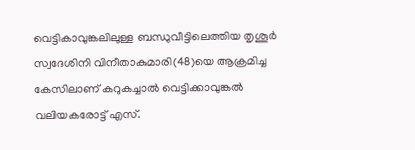വെട്ടികാവുങ്കലിലുള്ള ബന്ധുവീട്ടിലെത്തിയ തൃശൂർ സ്വദേശിനി വിനീതാകുമാരി(48)യെ ആക്രമിച്ച കേസിലാണ് കറുകച്ചാൽ വെട്ടിക്കാവുങ്കൽ വലിയകരോട്ട് എസ്.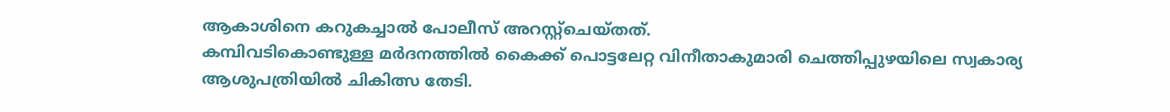ആകാശിനെ കറുകച്ചാൽ പോലീസ് അറസ്റ്റ്ചെയ്തത്.
കമ്പിവടികൊണ്ടുള്ള മർദനത്തിൽ കൈക്ക് പൊട്ടലേറ്റ വിനീതാകുമാരി ചെത്തിപ്പുഴയിലെ സ്വകാര്യ ആശുപത്രിയിൽ ചികിത്സ തേടി.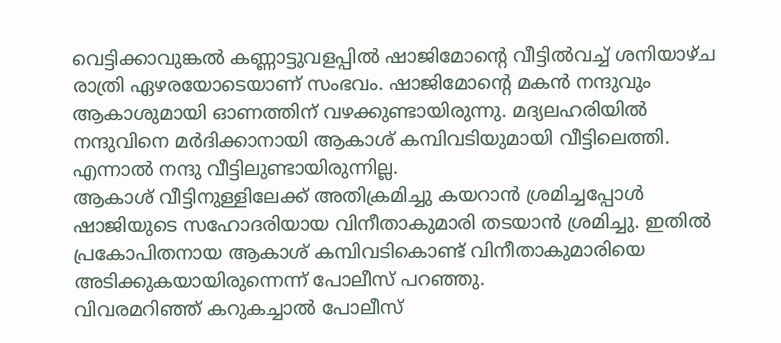വെട്ടിക്കാവുങ്കൽ കണ്ണാട്ടുവളപ്പിൽ ഷാജിമോന്റെ വീട്ടിൽവച്ച് ശനിയാഴ്ച രാത്രി ഏഴരയോടെയാണ് സംഭവം. ഷാജിമോന്റെ മകൻ നന്ദുവും ആകാശുമായി ഓണത്തിന് വഴക്കുണ്ടായിരുന്നു. മദ്യലഹരിയിൽ നന്ദുവിനെ മർദിക്കാനായി ആകാശ് കമ്പിവടിയുമായി വീട്ടിലെത്തി. എന്നാൽ നന്ദു വീട്ടിലുണ്ടായിരുന്നില്ല.
ആകാശ് വീട്ടിനുള്ളിലേക്ക് അതിക്രമിച്ചു കയറാൻ ശ്രമിച്ചപ്പോൾ ഷാജിയുടെ സഹോദരിയായ വിനീതാകുമാരി തടയാൻ ശ്രമിച്ചു. ഇതിൽ പ്രകോപിതനായ ആകാശ് കമ്പിവടികൊണ്ട് വിനീതാകുമാരിയെ അടിക്കുകയായിരുന്നെന്ന് പോലീസ് പറഞ്ഞു.
വിവരമറിഞ്ഞ് കറുകച്ചാൽ പോലീസ്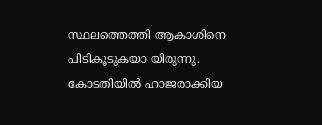സ്ഥലത്തെത്തി ആകാശിനെ പിടികൂടുകയാ യിരുന്നു. കോടതിയിൽ ഹാജരാക്കിയ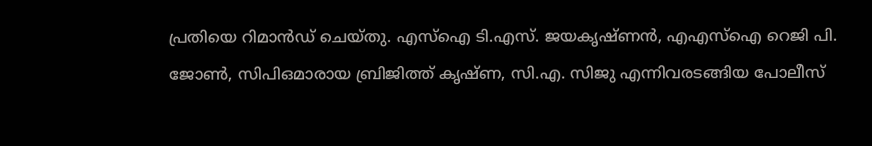പ്രതിയെ റിമാൻഡ് ചെയ്തു. എസ്ഐ ടി.എസ്. ജയകൃഷ്ണൻ, എഎസ്ഐ റെജി പി. ജോൺ, സിപിഒമാരായ ബ്രിജിത്ത് കൃഷ്ണ, സി.എ. സിജു എന്നിവരടങ്ങിയ പോലീസ്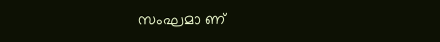സംഘമാ ണ്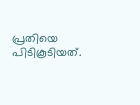പ്രതിയെ പിടികൂടിയത്.